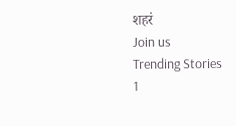शहरं
Join us
Trending Stories
1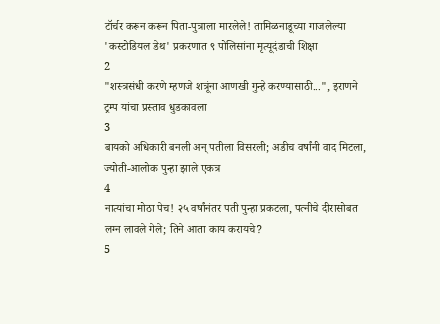टॉर्चर करून करून पिता-पुत्राला मारलेले! तामिळनाडूच्या गाजलेल्या 'कस्टोडियल डेथ' प्रकरणात ९ पोलिसांना मृत्यूदंडाची शिक्षा
2
"शस्त्रसंधी करणे म्हणजे शत्रूंना आणखी गुन्हे करण्यासाठी...", इराणने ट्रम्प यांचा प्रस्ताव धुडकावला
3
बायको अधिकारी बनली अन् पतीला विसरली; अडीच वर्षांनी वाद मिटला, ज्योती-आलोक पुन्हा झाले एकत्र
4
नात्यांचा मोठा पेच! २५ वर्षांनंतर पती पुन्हा प्रकटला, पत्नीचे दीरासोबत लग्न लावले गेले; तिने आता काय करायचे?
5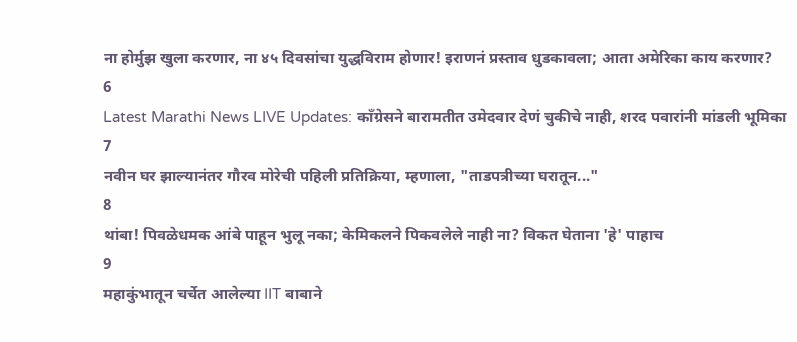ना होर्मुझ खुला करणार, ना ४५ दिवसांचा युद्धविराम होणार! इराणनं प्रस्ताव धुडकावला; आता अमेरिका काय करणार?
6
Latest Marathi News LIVE Updates: काँग्रेसने बारामतीत उमेदवार देणं चुकीचे नाही, शरद पवारांनी मांडली भूमिका
7
नवीन घर झाल्यानंतर गौरव मोरेची पहिली प्रतिक्रिया, म्हणाला, "ताडपत्रीच्या घरातून..."
8
थांबा! पिवळेधमक आंबे पाहून भुलू नका; केमिकलने पिकवलेले नाही ना? विकत घेताना 'हे' पाहाच
9
महाकुंभातून चर्चेत आलेल्या IIT बाबाने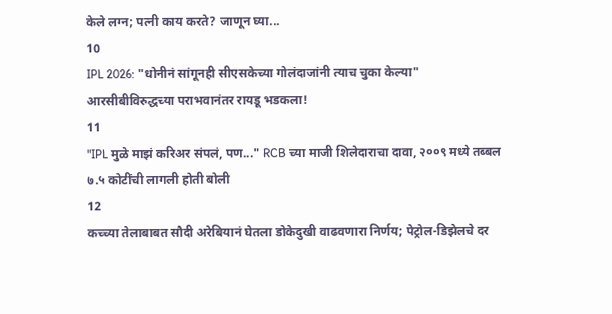केले लग्न; पत्नी काय करते? जाणून घ्या...
10
IPL 2026: "धोनीनं सांगूनही सीएसकेच्या गोलंदाजांनी त्याच चुका केल्या" आरसीबीविरुद्धच्या पराभवानंतर रायडू भडकला!
11
"IPL मुळे माझं करिअर संपलं, पण..." RCB च्या माजी शिलेदाराचा दावा, २००९ मध्ये तब्बल ७.५ कोटींची लागली होती बोली
12
कच्च्या तेलाबाबत सौदी अरेबियानं घेतला डोकेदुखी वाढवणारा निर्णय; पेट्रोल-डिझेलचे दर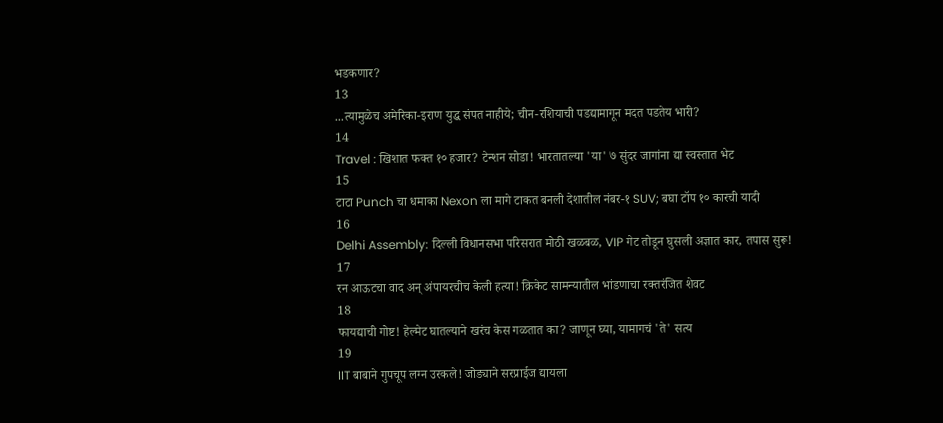भडकणार?
13
...त्यामुळेच अमेरिका-इराण युद्ध संपत नाहीये; चीन-रशियाची पडद्यामागून मदत पडतेय भारी?
14
Travel : खिशात फक्त १० हजार? टेन्शन सोडा! भारतातल्या 'या' ७ सुंदर जागांना द्या स्वस्तात भेट
15
टाटा Punch चा धमाका Nexon ला मागे टाकत बनली देशातील नंबर-१ SUV; बघा टॉप १० कारची यादी
16
Delhi Assembly: दिल्ली विधानसभा परिसरात मोठी खळबळ, VIP गेट तोडून घुसली अज्ञात कार, तपास सुरू!
17
रन आऊटचा वाद अन् अंपायरचीच केली हत्या! क्रिकेट सामन्यातील भांडणाचा रक्तरंजित शेवट
18
फायद्याची गोष्ट! हेल्मेट घातल्याने खरंच केस गळतात का? जाणून घ्या, यामागचं 'ते' सत्य
19
IIT बाबाने गुपचूप लग्न उरकले! जोड्याने सरप्राईज द्यायला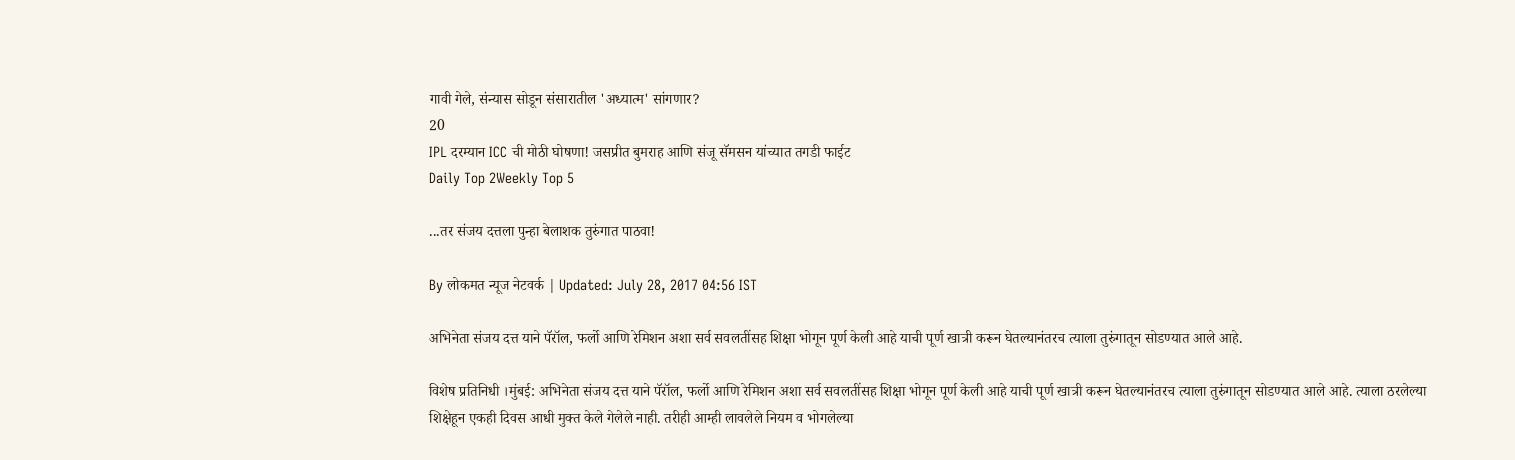गावी गेले, संन्यास सोडून संसारातील 'अध्यात्म' सांगणार?
20
IPL दरम्यान ICC ची मोठी घोषणा! जसप्रीत बुमराह आणि संजू सॅमसन यांच्यात तगडी फाईट
Daily Top 2Weekly Top 5

...तर संजय दत्तला पुन्हा बेलाशक तुरुंगात पाठवा!

By लोकमत न्यूज नेटवर्क | Updated: July 28, 2017 04:56 IST

अभिनेता संजय दत्त याने पॅरॉल, फर्लो आणि रेमिशन अशा सर्व सवलतींसह शिक्षा भोगून पूर्ण केली आहे याची पूर्ण खात्री करून घेतल्यानंतरच त्याला तुरुंगातून सोडण्यात आले आहे.

विशेष प्रतिनिधी ।मुंबई: अभिनेता संजय दत्त याने पॅरॉल, फर्लो आणि रेमिशन अशा सर्व सवलतींसह शिक्षा भोगून पूर्ण केली आहे याची पूर्ण खात्री करून घेतल्यानंतरच त्याला तुरुंगातून सोडण्यात आले आहे. त्याला ठरलेल्या शिक्षेहून एकही दिवस आधी मुक्त केले गेलेले नाही. तरीही आम्ही लावलेले नियम व भोगलेल्या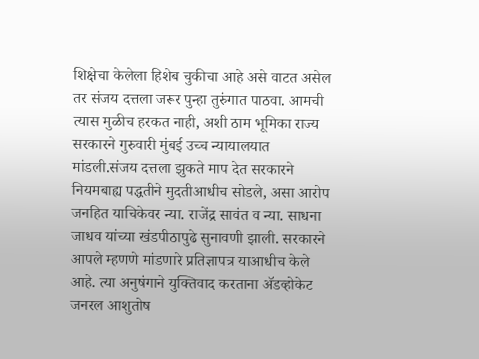शिक्षेचा केलेला हिशेब चुकीचा आहे असे वाटत असेल तर संजय दत्तला जरूर पुन्हा तुरुंगात पाठवा. आमची त्यास मुळीच हरकत नाही, अशी ठाम भूमिका राज्य सरकारने गुरुवारी मुंबई उच्च न्यायालयात मांडली.संजय दत्तला झुकते माप देत सरकारने नियमबाह्य पद्धतीने मुदतीआधीच सोडले, असा आरोप जनहित याचिकेवर न्या. राजेंद्र सावंत व न्या. साधना जाधव यांच्या खंडपीठापुढे सुनावणी झाली. सरकारने आपले म्हणणे मांडणारे प्रतिज्ञापत्र याआधीच केले आहे. त्या अनुषंगाने युक्तिवाद करताना अ‍ॅडव्होकेट जनरल आशुतोष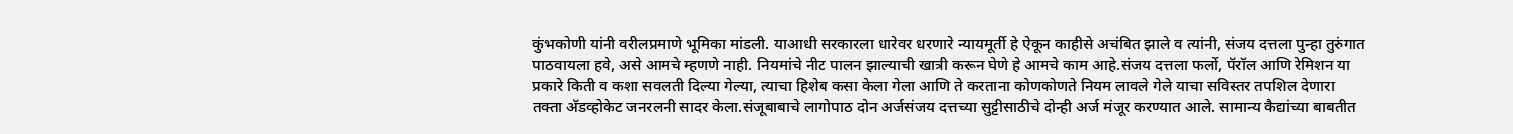कुंभकोणी यांनी वरीलप्रमाणे भूमिका मांडली. याआधी सरकारला धारेवर धरणारे न्यायमूर्ती हे ऐकून काहीसे अचंबित झाले व त्यांनी, संजय दत्तला पुन्हा तुरुंगात पाठवायला हवे, असे आमचे म्हणणे नाही. नियमांचे नीट पालन झाल्याची खात्री करून घेणे हे आमचे काम आहे.संजय दत्तला फर्लो, पॅरॉल आणि रेमिशन या प्रकारे किती व कशा सवलती दिल्या गेल्या, त्याचा हिशेब कसा केला गेला आणि ते करताना कोणकोणते नियम लावले गेले याचा सविस्तर तपशिल देणारा तक्ता अ‍ॅडव्होकेट जनरलनी सादर केला.संजूबाबाचे लागोपाठ दोन अर्जसंजय दत्तच्या सुट्टीसाठीचे दोन्ही अर्ज मंजूर करण्यात आले. सामान्य कैद्यांच्या बाबतीत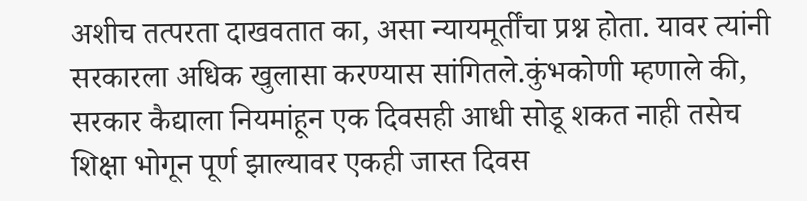अशीच तत्परता दाखवतात का, असा न्यायमूर्तींचा प्रश्न होता. यावर त्यांनी सरकारला अधिक खुलासा करण्यास सांगितले.कुंभकोणी म्हणाले की, सरकार कैद्याला नियमांहून एक दिवसही आधी सोडू शकत नाही तसेच शिक्षा भोगून पूर्ण झाल्यावर एकही जास्त दिवस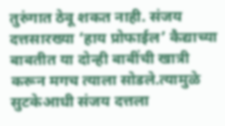तुरुंगात ठेवू शकत नाही. संजय दत्तसारख्या ‘हाय प्रोफाईल’ कैद्याच्या बाबतीत या दोन्ही बाबींची खात्री करून मगच त्याला सोडले.त्यामुळे सुटकेआधी संजय दत्तला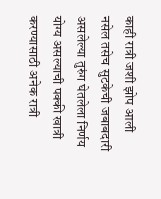काही रात्री जशी झोप आली नसेल तसेच सुटकेची जबाबदारी असलेल्या तुरुंग घेतलेला निर्णय योग्य असल्याची पक्की खात्री करण्यासाठी अनेक रात्री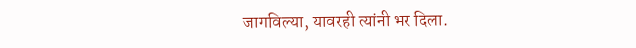जागविल्या, यावरही त्यांनी भर दिला.